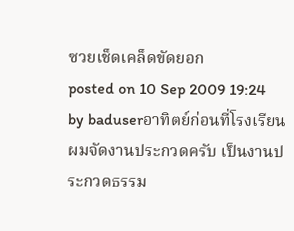ซวยเช็ดเคล็ดขัดยอก
posted on 10 Sep 2009 19:24 by baduserอาทิตย์ก่อนที่โรงเรียนผมจัดงานประกวดครับ เป็นงานประกวดธรรม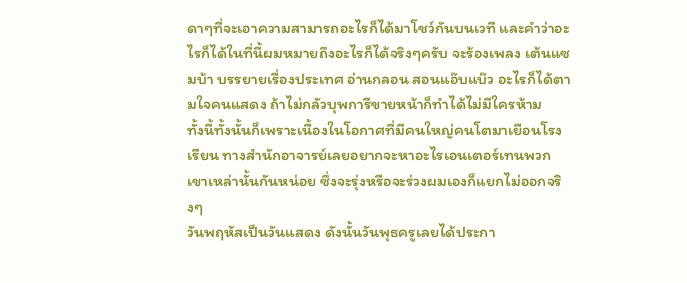ดาๆที่จะเอาความสามารถอะไรก็ได้มาโชว์กันบนเวที และคำว่าอะไรก็ได้ในที่นี้ผมหมายถึงอะไรก็ได้จริงๆครับ จะร้องเพลง เต้นแซมบ้า บรรยายเรื่องประเทศ อ่านกลอน สอนแอ๊บแบ๊ว อะไรก็ได้ตามใจคนแสดง ถ้าไม่กลัวบุพการีขายหน้าก็ทำได้ไม่มีใครห้าม
ทั้งนี้ทั้งนั้นก็เพราะเนื้องในโอกาศที่มีคนใหญ่คนโตมาเยือนโรงเรียน ทางสำนักอาจารย์เลยอยากจะหาอะไรเอนเตอร์เทนพวกเขาเหล่านั้นกันหน่อย ซึ่งจะรุ่งหรือจะร่วงผมเองก็แยกไม่ออกจริงๆ
วันพฤหัสเป็นวันแสดง ดังนั้นวันพุธครูเลยได้ประกา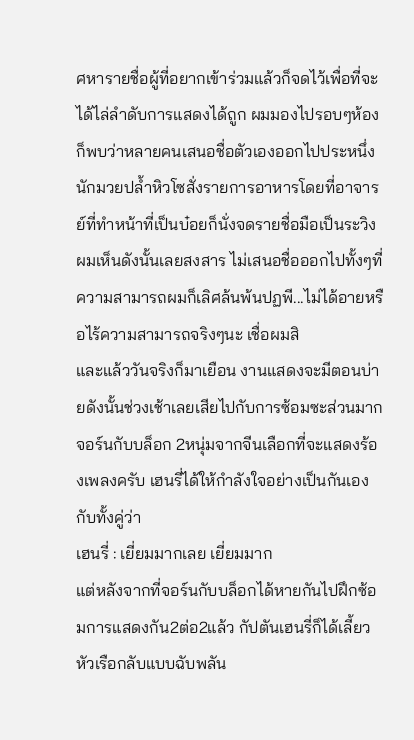ศหารายชื่อผู้ที่อยากเข้าร่วมแล้วก็จดไว้เพื่อที่จะได้ไล่ลำดับการแสดงได้ถูก ผมมองไปรอบๆห้องก็พบว่าหลายคนเสนอชื่อตัวเองออกไปประหนึ่งนักมวยปล้ำหิวโซสั่งรายการอาหารโดยที่อาจารย์ที่ทำหน้าที่เป็นบ๋อยก็นั่งจดรายชื่อมือเป็นระวิง ผมเห็นดังนั้นเลยสงสาร ไม่เสนอชื่อออกไปทั้งๆที่ความสามารถผมก็เลิศล้นพ้นปฏพี...ไม่ได้อายหรือไร้ความสามารถจริงๆนะ เชื่อผมสิ
และแล้ววันจริงก็มาเยือน งานแสดงจะมีตอนบ่ายดังนั้นช่วงเช้าเลยเสียไปกับการซ้อมซะส่วนมาก จอร์นกับบล็อก 2หนุ่มจากจีนเลือกที่จะแสดงร้องเพลงครับ เฮนรี่ได้ให้กำลังใจอย่างเป็นกันเองกับทั้งคู่ว่า
เฮนรี่ : เยี่ยมมากเลย เยี่ยมมาก
แต่หลังจากที่จอร์นกับบล็อกได้หายกันไปฝึกซ้อมการแสดงกัน2ต่อ2แล้ว กัปตันเฮนรี่ก็ได้เลี้ยวหัวเรือกลับแบบฉับพลัน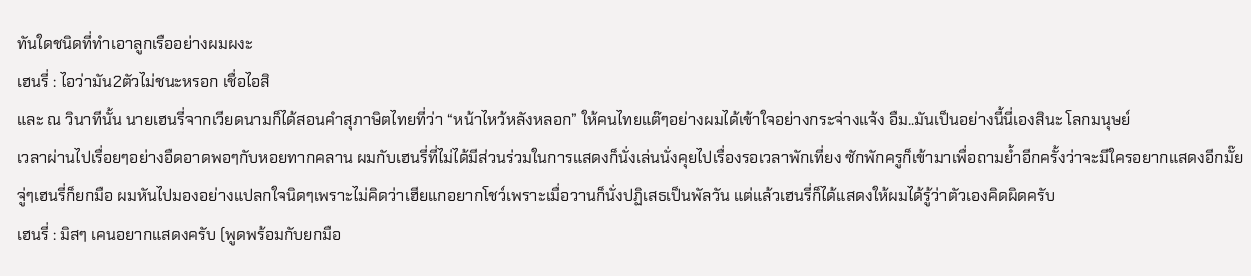ทันใดชนิดที่ทำเอาลูกเรืออย่างผมผงะ
เฮนรี่ : ไอว่ามัน2ตัวไม่ชนะหรอก เชื่อไอสิ
และ ณ วินาทีนั้น นายเฮนรี่จากเวียดนามก็ได้สอนคำสุภาษิตไทยที่ว่า “หน้าไหว้หลังหลอก” ให้คนไทยแต๊ๆอย่างผมได้เข้าใจอย่างกระจ่างแจ้ง อืม..มันเป็นอย่างนี้นี่เองสินะ โลกมนุษย์
เวลาผ่านไปเรื่อยๆอย่างอืดอาดพอๆกับหอยทากคลาน ผมกับเฮนรี่ที่ไม่ได้มีส่วนร่วมในการแสดงก็นั่งเล่นนั่งคุยไปเรื่องรอเวลาพักเที่ยง ซักพักครูก็เข้ามาเพื่อถามย้ำอีกครั้งว่าจะมีใครอยากแสดงอีกมั๊ย จู่ๆเฮนรี่ก็ยกมือ ผมหันไปมองอย่างแปลกใจนิดๆเพราะไม่คิดว่าเฮียแกอยากโชว์เพราะเมื่อวานก็นั่งปฏิเสธเป็นพัลวัน แต่แล้วเฮนรี่ก็ได้แสดงให้ผมได้รู้ว่าตัวเองคิดผิดครับ
เฮนรี่ : มิสๆ เคนอยากแสดงครับ (พูดพร้อมกับยกมือ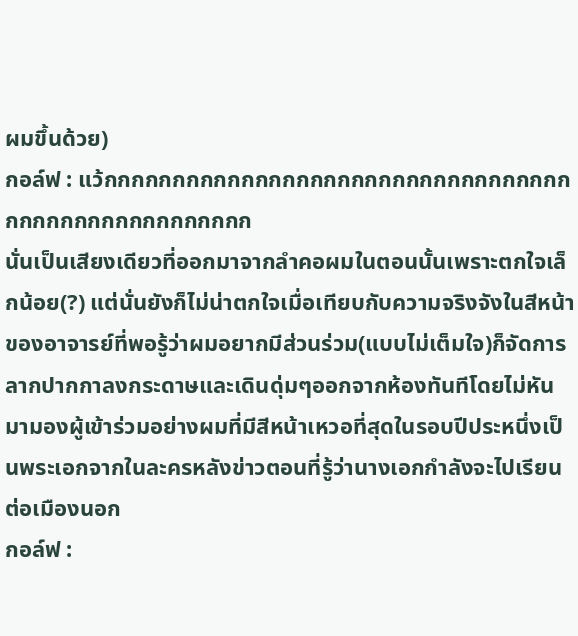ผมขึ้นด้วย)
กอล์ฟ : แว้กกกกกกกกกกกกกกกกกกกกกกกกกกกกกกกกกกกกกกกกกกกกกกกกกกกก
นั่นเป็นเสียงเดียวที่ออกมาจากลำคอผมในตอนนั้นเพราะตกใจเล็กน้อย(?) แต่นั่นยังก็ไม่น่าตกใจเมื่อเทียบกับความจริงจังในสีหน้าของอาจารย์ที่พอรู้ว่าผมอยากมีส่วนร่วม(แบบไม่เต็มใจ)ก็จัดการลากปากกาลงกระดาษและเดินดุ่มๆออกจากห้องทันทีโดยไม่หันมามองผู้เข้าร่วมอย่างผมที่มีสีหน้าเหวอที่สุดในรอบปีประหนึ่งเป็นพระเอกจากในละครหลังข่าวตอนที่รู้ว่านางเอกกำลังจะไปเรียนต่อเมืองนอก
กอล์ฟ :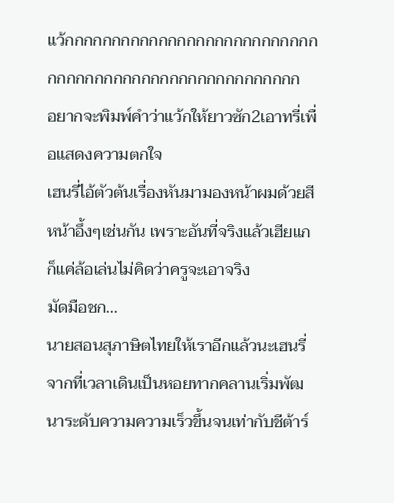แว้กกกกกกกกกกกกกกกกกกกกกกกกกกกกกกกกกกกกกกกกกกกกกกกกกกกกกก
อยากจะพิมพ์คำว่าแว้กให้ยาวซัก2เอาทรี่เพื่อแสดงความตกใจ
เฮนรี่ไอ้ตัวต้นเรื่องหันมามองหน้าผมด้วยสีหน้าอึ้งๆเช่นกัน เพราะอันที่จริงแล้วเฮียแกก็แค่ล้อเล่นไม่คิดว่าครูจะเอาจริง
มัดมือชก...
นายสอนสุภาษิตไทยให้เราอีกแล้วนะเฮนรี่
จากที่เวลาเดินเป็นหอยทากคลานเริ่มพัฒนาระดับความความเร็วขึ้นจนเท่ากับชีต้าร์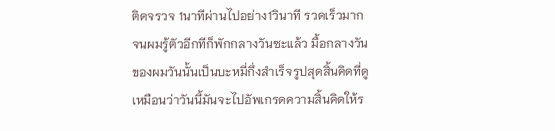ติดจรวจ 1นาทีผ่านไปอย่าง1วินาที รวดเร็วมากจนผมรู้ตัวอีกทีก็พักกลางวันซะแล้ว มื้อกลางวันของผมวันนั้นเป็นบะหมี่กึ่งสำเร็จรูปสุดสิ้นคิดที่ดูเหมือนว่าวันนี้มันจะไปอัพเกรดความสิ้นคิดให้ร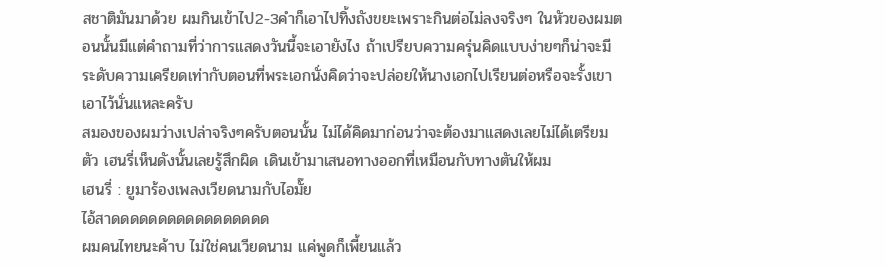สชาติมันมาด้วย ผมกินเข้าไป2-3คำก็เอาไปทิ้งถังขยะเพราะกินต่อไม่ลงจริงๆ ในหัวของผมตอนนั้นมีแต่คำถามที่ว่าการแสดงวันนี้จะเอายังไง ถ้าเปรียบความครุ่นคิดแบบง่ายๆก็น่าจะมีระดับความเครียดเท่ากับตอนที่พระเอกนั่งคิดว่าจะปล่อยให้นางเอกไปเรียนต่อหรือจะรั้งเขาเอาไว้นั่นแหละครับ
สมองของผมว่างเปล่าจริงๆครับตอนนั้น ไม่ได้คิดมาก่อนว่าจะต้องมาแสดงเลยไม่ได้เตรียมตัว เฮนรี่เห็นดังนั้นเลยรู้สึกผิด เดินเข้ามาเสนอทางออกที่เหมือนกับทางตันให้ผม
เฮนรี่ : ยูมาร้องเพลงเวียดนามกับไอมั๊ย
ไอ้สาดดดดดดดดดดดดดดดดด
ผมคนไทยนะค้าบ ไม่ใช่คนเวียดนาม แค่พูดก็เพี้ยนแล้ว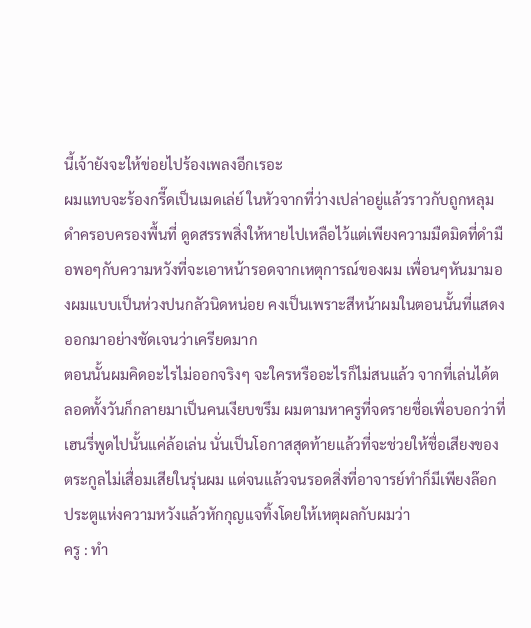นี้เจ้ายังจะให้ข่อยไปร้องเพลงอีกเรอะ
ผมแทบจะร้องกรี๊ดเป็นเมดเล่ย์ ในหัวจากที่ว่างเปล่าอยู่แล้วราวกับถูกหลุมดำครอบครองพื้นที่ ดูดสรรพสิ่งให้หายไปเหลือไว้แต่เพียงความมืดมิดที่ดำมือพอๆกับความหวังที่จะเอาหน้ารอดจากเหตุการณ์ของผม เพื่อนๆหันมามองผมแบบเป็นห่วงปนกลัวนิดหน่อย คงเป็นเพราะสีหน้าผมในตอนนั้นที่แสดงออกมาอย่างชัดเจนว่าเครียดมาก
ตอนนั้นผมคิดอะไรไม่ออกจริงๆ จะใครหรืออะไรก็ไม่สนแล้ว จากที่เล่นได้ตลอดทั้งวันก็กลายมาเป็นคนเงียบขรึม ผมตามหาครูที่จดรายชื่อเพื่อบอกว่าที่เฮนรี่พูดไปนั้นแค่ล้อเล่น นั่นเป็นโอกาสสุดท้ายแล้วที่จะช่วยให้ชื่อเสียงของตระกูลไม่เสื่อมเสียในรุ่นผม แต่จนแล้วจนรอดสิ่งที่อาจารย์ทำก็มีเพียงล๊อกประตูแห่งความหวังแล้วหักกุญแจทิ้งโดยให้เหตุผลกับผมว่า
ครู : ทำ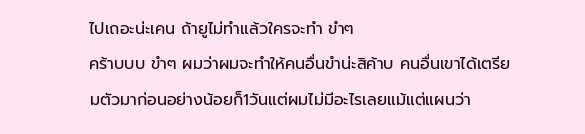ไปเถอะน่ะเคน ถ้ายูไม่ทำแล้วใครจะทำ ขำๆ
คร้าบบบ ขำๆ ผมว่าผมจะทำให้คนอื่นขำน่ะสิค้าบ คนอื่นเขาได้เตรียมตัวมาก่อนอย่างน้อยก็1วันแต่ผมไม่มีอะไรเลยแม้แต่แผนว่า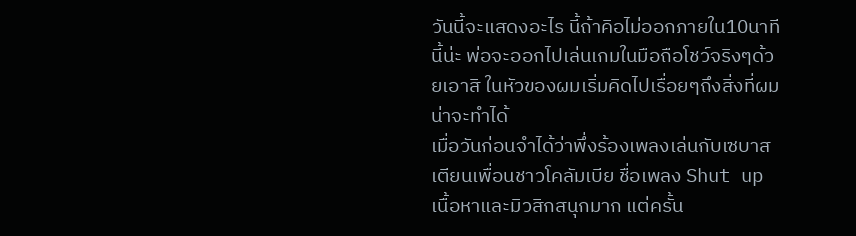วันนี้จะแสดงอะไร นี้ถ้าคิอไม่ออกภายใน10นาทีนี้น่ะ พ่อจะออกไปเล่นเกมในมือถือโชว์จริงๆด้วยเอาสิ ในหัวของผมเริ่มคิดไปเรื่อยๆถึงสิ่งที่ผมน่าจะทำได้
เมื่อวันก่อนจำได้ว่าพึ่งร้องเพลงเล่นกับเซบาสเตียนเพื่อนชาวโคลัมเบีย ชื่อเพลง Shut up เนื้อหาและมิวสิกสนุกมาก แต่ครั้น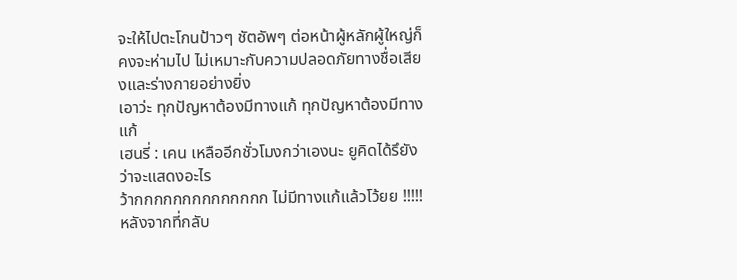จะให้ไปตะโกนป้าวๆ ชัตอัพๆ ต่อหน้าผู้หลักผู้ใหญ่ก็คงจะห่ามไป ไม่เหมาะกับความปลอดภัยทางชื่อเสียงและร่างกายอย่างยิ่ง
เอาว่ะ ทุกปัญหาต้องมีทางแก้ ทุกปัญหาต้องมีทางแก้
เฮนรี่ : เคน เหลืออีกชั่วโมงกว่าเองนะ ยูคิดได้รึยังว่าจะแสดงอะไร
ว้ากกกกกกกกกกกกกก ไม่มีทางแก้แล้วโว้ยย !!!!!
หลังจากที่กลับ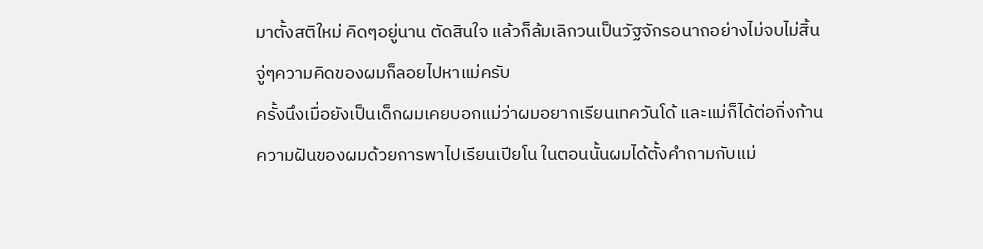มาตั้งสติใหม่ คิดๆอยู่นาน ตัดสินใจ แล้วก็ล้มเลิกวนเป็นวัฐจักรอนาถอย่างไม่จบไม่สิ้น จู่ๆความคิดของผมก็ลอยไปหาแม่ครับ
ครั้งนึงเมื่อยังเป็นเด็กผมเคยบอกแม่ว่าผมอยากเรียนเทควันโด้ และแม่ก็ได้ต่อกิ่งก้านความฝันของผมด้วยการพาไปเรียนเปียโน ในตอนนั้นผมได้ตั้งคำถามกับแม่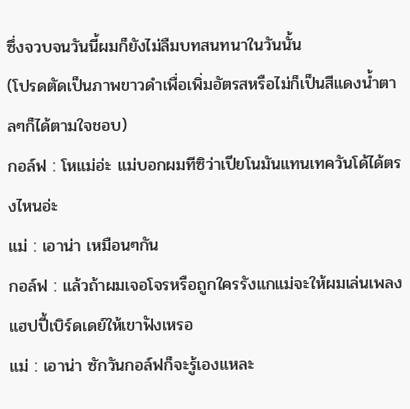ซึ่งจวบจนวันนี้ผมก็ยังไม่ลืมบทสนทนาในวันนั้น
(โปรดตัดเป็นภาพขาวดำเพื่อเพิ่มอัตรสหรือไม่ก็เป็นสีแดงน้ำตาลๆก็ได้ตามใจชอบ)
กอล์ฟ : โหแม่อ่ะ แม่บอกผมทีซิว่าเปียโนมันแทนเทควันโด้ได้ตรงไหนอ่ะ
แม่ : เอาน่า เหมือนๆกัน
กอล์ฟ : แล้วถ้าผมเจอโจรหรือถูกใครรังแกแม่จะให้ผมเล่นเพลงแฮปปี้เบิร์ดเดย์ให้เขาฟังเหรอ
แม่ : เอาน่า ซักวันกอล์ฟก็จะรู้เองแหละ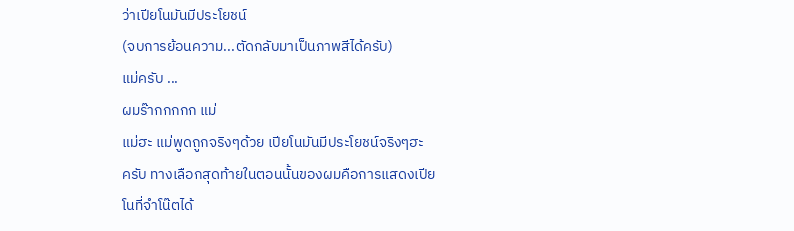ว่าเปียโนมันมีประโยชน์
(จบการย้อนความ...ตัดกลับมาเป็นภาพสีได้ครับ)
แม่ครับ ...
ผมร๊ากกกกก แม่
แม่ฮะ แม่พูดถูกจริงๆด้วย เปียโนมันมีประโยชน์จริงๆฮะ
ครับ ทางเลือกสุดท้ายในตอนนั้นของผมคือการแสดงเปียโนที่จำโน๊ตได้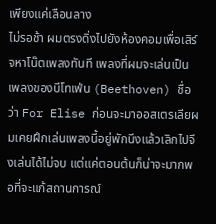เพียงแค่เลือนลาง
ไม่รอช้า ผมตรงดิ่งไปยังห้องคอมเพื่อเสิร์จหาโน๊ตเพลงทันที เพลงที่ผมจะเล่นเป็นเพลงของบีโทเฟ่น (Beethoven) ชื่อว่า For Elise ก่อนจะมาออสเตรเลียผมเคยฝึกเล่นเพลงนี้อยู่พักนึงแล้วเลิกไปจึงเล่นได้ไม่จบ แต่แค่ตอนต้นก็น่าจะมากพอที่จะแก้สถานการณ์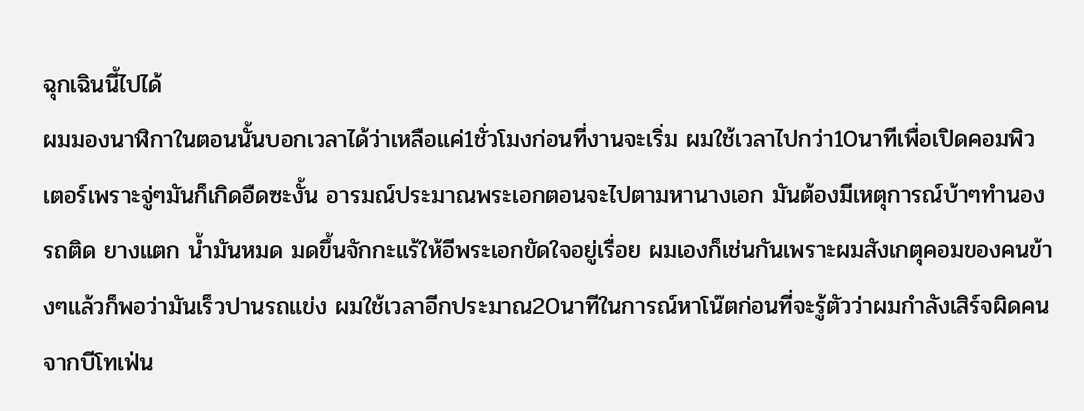ฉุกเฉินนี้ไปได้
ผมมองนาฬิกาในตอนนั้นบอกเวลาได้ว่าเหลือแค่1ชั่วโมงก่อนที่งานจะเริ่ม ผมใช้เวลาไปกว่า10นาทีเพื่อเปิดคอมพิวเตอร์เพราะจู่ๆมันก็เกิดอืดซะงั้น อารมณ์ประมาณพระเอกตอนจะไปตามหานางเอก มันต้องมีเหตุการณ์บ้าๆทำนองรถติด ยางแตก น้ำมันหมด มดขึ้นจักกะแร้ให้อีพระเอกขัดใจอยู่เรื่อย ผมเองก็เช่นกันเพราะผมสังเกตุคอมของคนข้างๆแล้วก็พอว่ามันเร็วปานรถแข่ง ผมใช้เวลาอีกประมาณ20นาทีในการณ์หาโน๊ตก่อนที่จะรู้ตัวว่าผมกำลังเสิร์จผิดคนจากบีโทเฟ่น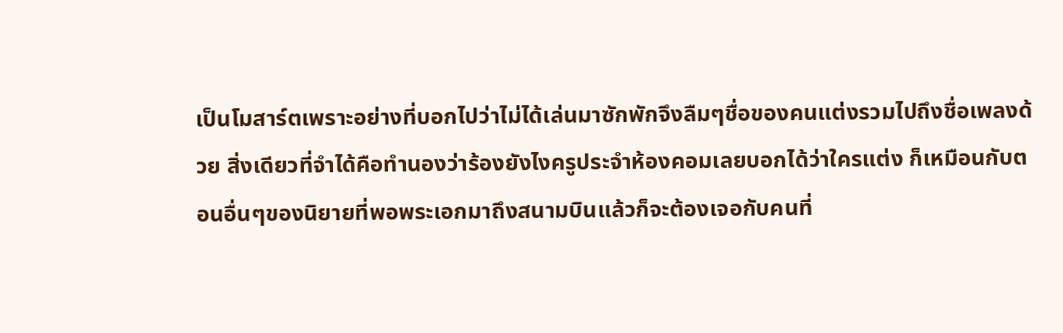เป็นโมสาร์ตเพราะอย่างที่บอกไปว่าไม่ได้เล่นมาซักพักจึงลืมๆชื่อของคนแต่งรวมไปถึงชื่อเพลงด้วย สิ่งเดียวที่จำได้คือทำนองว่าร้องยังไงครูประจำห้องคอมเลยบอกได้ว่าใครแต่ง ก็เหมือนกับตอนอื่นๆของนิยายที่พอพระเอกมาถึงสนามบินแล้วก็จะต้องเจอกับคนที่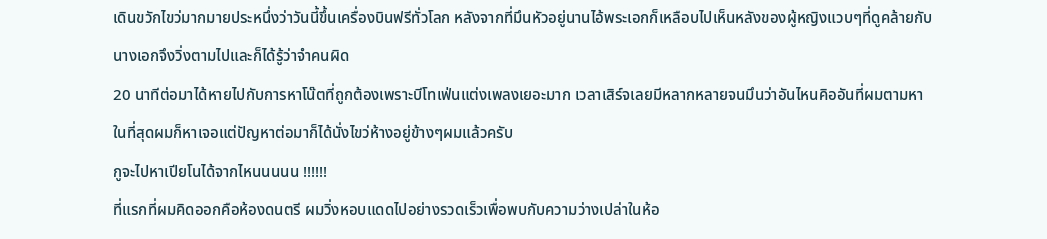เดินขวักไขว่มากมายประหนึ่งว่าวันนี้ขึ้นเครื่องบินฟรีทั่วโลก หลังจากที่มึนหัวอยู่นานไอ้พระเอกก็เหลือบไปเห็นหลังของผู้หญิงแวบๆที่ดูคล้ายกับนางเอกจึงวิ่งตามไปและก็ได้รู้ว่าจำคนผิด
20 นาทีต่อมาได้หายไปกับการหาโน๊ตที่ถูกต้องเพราะบีโทเฟ่นแต่งเพลงเยอะมาก เวลาเสิร์จเลยมีหลากหลายจนมึนว่าอันไหนคิออันที่ผมตามหา ในที่สุดผมก็หาเจอแต่ปัญหาต่อมาก็ได้นั่งไขว่ห้างอยู่ข้างๆผมแล้วครับ
กูจะไปหาเปียโนได้จากไหนนนนน !!!!!!
ที่แรกที่ผมคิดออกคือห้องดนตรี ผมวิ่งหอบแดดไปอย่างรวดเร็วเพื่อพบกับความว่างเปล่าในห้อ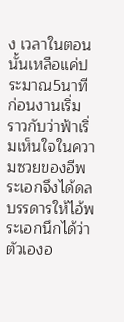ง เวลาในตอนนั้นเหลือแค่ประมาณ5นาทีก่อนงานเริ่ม ราวกับว่าฟ้าเริ่มเห็นใจในความซวยของอีพระเอกจึงได้ดลบรรดารให้ไอ้พระเอกนึกได้ว่าตัวเองอ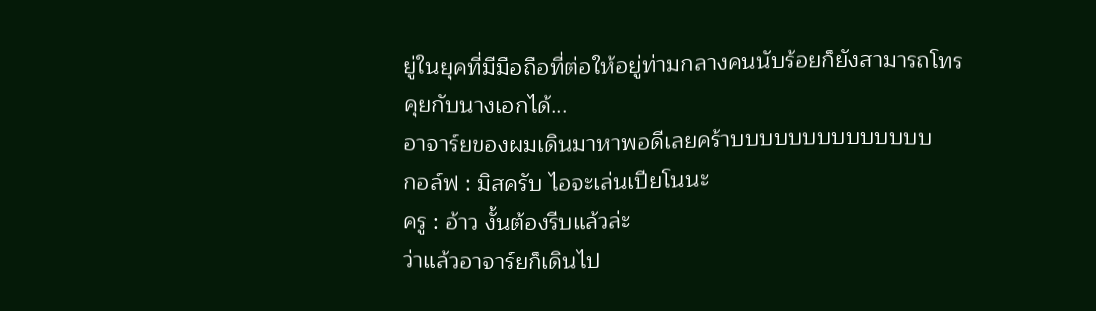ยู่ในยุคที่มีมือถือที่ต่อให้อยู่ท่ามกลางคนนับร้อยก็ยังสามารถโทรคุยกับนางเอกได้...
อาจาร์ยของผมเดินมาหาพอดีเลยคร้าบบบบบบบบบบบบบบ
กอล์ฟ : มิสครับ ไอจะเล่นเปียโนนะ
ครู : อ้าว งั้นต้องรีบแล้วล่ะ
ว่าแล้วอาจาร์ยก็เดินไป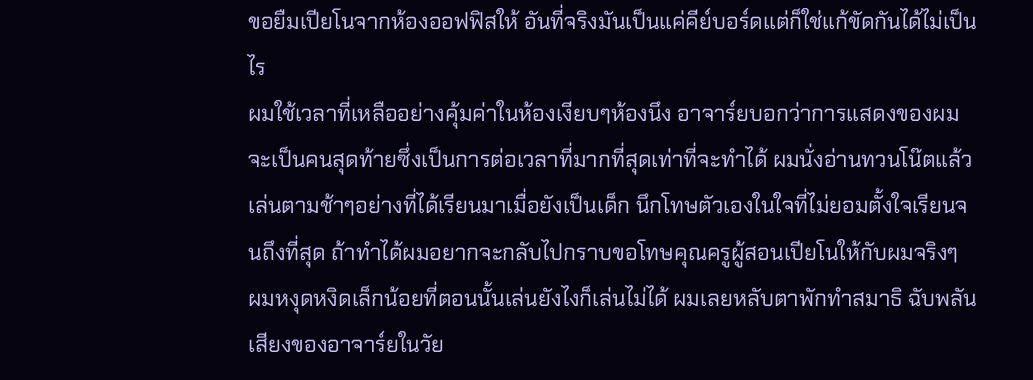ขอยืมเปียโนจากห้องออฟฟิสให้ อันที่จริงมันเป็นแค่คีย์บอร์ดแต่ก็ใช่แก้ขัดกันได้ไม่เป็นไร
ผมใช้เวลาที่เหลืออย่างคุ้มค่าในห้องเงียบๆห้องนึง อาจาร์ยบอกว่าการแสดงของผมจะเป็นคนสุดท้ายซึ่งเป็นการต่อเวลาที่มากที่สุดเท่าที่จะทำได้ ผมนั่งอ่านทวนโน๊ตแล้วเล่นตามช้าๆอย่างที่ได้เรียนมาเมื่อยังเป็นเด็ก นึกโทษตัวเองในใจที่ไม่ยอมตั้งใจเรียนจนถึงที่สุด ถ้าทำได้ผมอยากจะกลับไปกราบขอโทษคุณครูผู้สอนเปียโนให้กับผมจริงๆ
ผมหงุดหงิดเล็กน้อยที่ตอนนั้นเล่นยังไงก็เล่นไม่ได้ ผมเลยหลับตาพักทำสมาธิ ฉับพลันเสียงของอาจาร์ยในวัย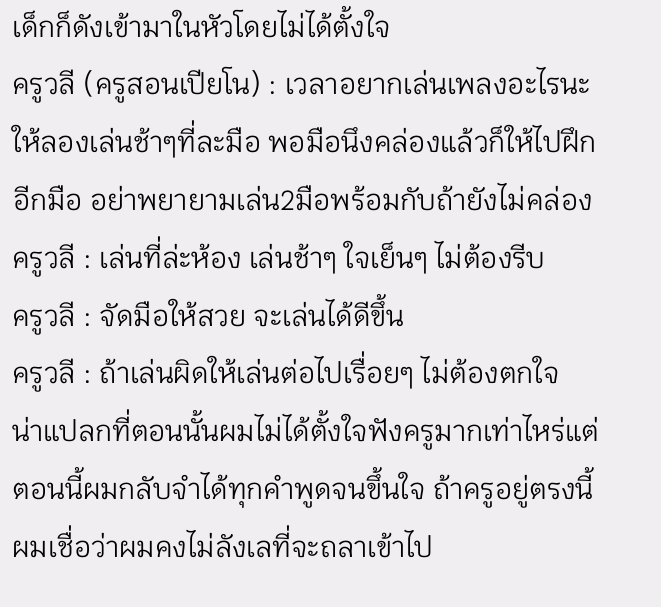เด็กก็ดังเข้ามาในหัวโดยไม่ได้ตั้งใจ
ครูวลี (ครูสอนเปียโน) : เวลาอยากเล่นเพลงอะไรนะ ให้ลองเล่นช้าๆที่ละมือ พอมือนึงคล่องแล้วก็ให้ไปฝึกอีกมือ อย่าพยายามเล่น2มือพร้อมกับถ้ายังไม่คล่อง
ครูวลี : เล่นที่ล่ะห้อง เล่นช้าๆ ใจเย็นๆ ไม่ต้องรีบ
ครูวลี : จัดมือให้สวย จะเล่นได้ดีขึ้น
ครูวลี : ถ้าเล่นผิดให้เล่นต่อไปเรื่อยๆ ไม่ต้องตกใจ
น่าแปลกที่ตอนนั้นผมไม่ได้ตั้งใจฟังครูมากเท่าไหร่แต่ตอนนี้ผมกลับจำได้ทุกคำพูดจนขึ้นใจ ถ้าครูอยู่ตรงนี้ผมเชื่อว่าผมคงไม่ลังเลที่จะถลาเข้าไป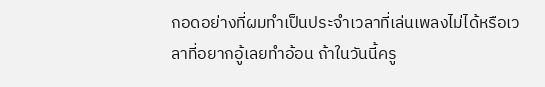กอดอย่างที่ผมทำเป็นประจำเวลาที่เล่นเพลงไม่ได้หรือเวลาที่อยากอู้เลยทำอ้อน ถ้าในวันนี้ครู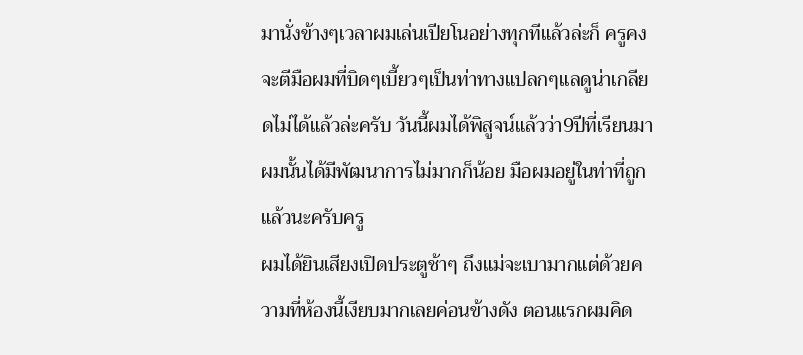มานั่งข้างๆเวลาผมเล่นเปียโนอย่างทุกทีแล้วล่ะก็ ครูคงจะตีมือผมที่บิดๆเบี้ยวๆเป็นท่าทางแปลกๆแลดูน่าเกลียดไม่ได้แล้วล่ะครับ วันนี้ผมได้พิสูจน์แล้วว่า9ปีที่เรียนมาผมนั้นได้มีพัฒนาการไม่มากก็น้อย มือผมอยู่ในท่าที่ถูกแล้วนะครับครู
ผมได้ยินเสียงเปิดประตูช้าๆ ถึงแม่จะเบามากแต่ด้วยความที่ห้องนี้เงียบมากเลยค่อนข้างดัง ตอนแรกผมคิด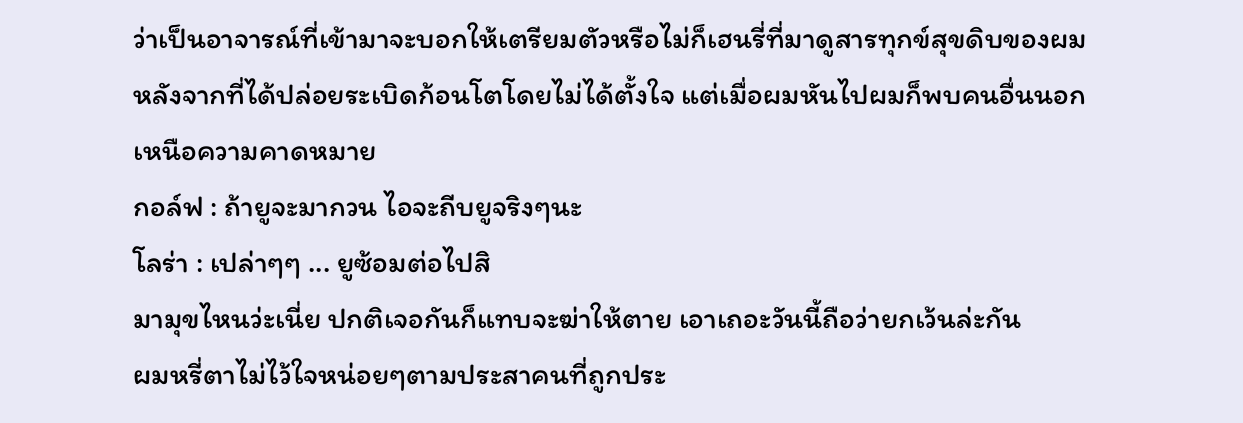ว่าเป็นอาจารณ์ที่เข้ามาจะบอกให้เตรียมตัวหรือไม่ก็เฮนรี่ที่มาดูสารทุกข์สุขดิบของผมหลังจากที่ได้ปล่อยระเบิดก้อนโตโดยไม่ได้ตั้งใจ แต่เมื่อผมหันไปผมก็พบคนอื่นนอกเหนือความคาดหมาย
กอล์ฟ : ถ้ายูจะมากวน ไอจะถีบยูจริงๆนะ
โลร่า : เปล่าๆๆ ... ยูซ้อมต่อไปสิ
มามุขไหนว่ะเนี่ย ปกติเจอกันก็แทบจะฆ่าให้ตาย เอาเถอะวันนี้ถือว่ายกเว้นล่ะกัน
ผมหรี่ตาไม่ไว้ใจหน่อยๆตามประสาคนที่ถูกประ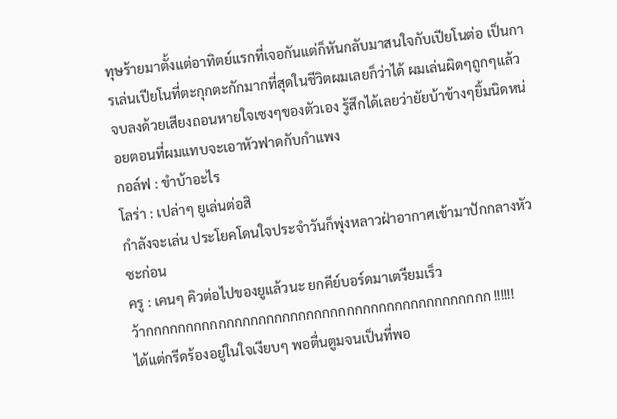ทุษร้ายมาตั้งแต่อาทิตย์แรกที่เจอกันแต่ก็หันกลับมาสนใจกับเปียโนต่อ เป็นการเล่นเปียโนที่ตะกุกตะกักมากที่สุดในชีวิตผมเลยก็ว่าได้ ผมเล่นผิดๆถูกๆแล้วจบลงด้วยเสียงถอนหายใจเซงๆของตัวเอง รู้สึกได้เลยว่ายัยบ้าข้างๆยิ้มนิดหน่อยตอนที่ผมแทบจะเอาหัวฟาดกับกำแพง
กอล์ฟ : ขำบ้าอะไร
โลร่า : เปล่าๆ ยูเล่นต่อสิ
กำลังจะเล่น ประโยคโดนใจประจำวันก็พุ่งหลาวฝ่าอากาศเข้ามาปักกลางหัวซะก่อน
ครู : เคนๆ คิวต่อไปของยูแล้วนะ ยกคีย์บอร์ดมาเตรียมเร็ว
ว้ากกกกกกกกกกกกกกกกกกกกกกกกกกกกกกกกกกกกกกกกกกก !!!!!!
ได้แต่กรีดร้องอยู่ในใจเงียบๆ พอตื่นตูมจนเป็นที่พอ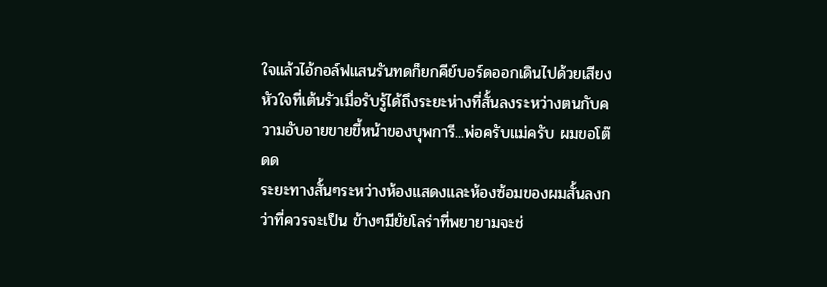ใจแล้วไอ้กอล์ฟแสนรันทดก็ยกคีย์บอร์ดออกเดินไปด้วยเสียงหัวใจที่เต้นรัวเมื่อรับรู้ได้ถึงระยะห่างที่สั้นลงระหว่างตนกับความอับอายขายขี้หน้าของบุพการี...พ่อครับแม่ครับ ผมขอโต๊ดด
ระยะทางสั้นๆระหว่างห้องแสดงและห้องซ้อมของผมสั้นลงกว่าที่ควรจะเป็น ข้างๆมียัยโลร่าที่พยายามจะช่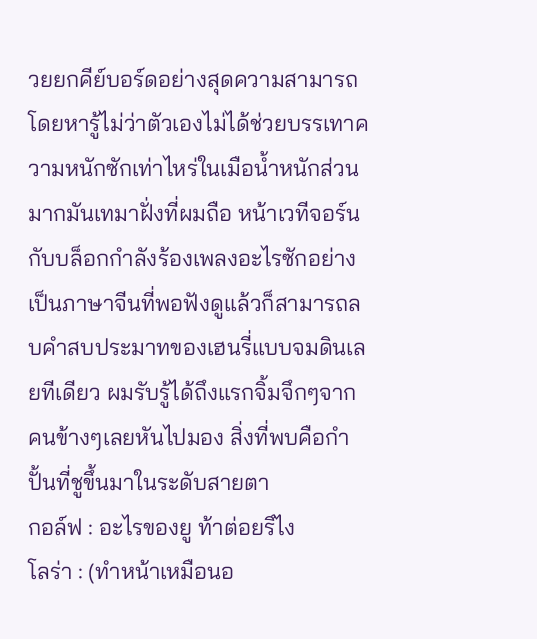วยยกคีย์บอร์ดอย่างสุดความสามารถโดยหารู้ไม่ว่าตัวเองไม่ได้ช่วยบรรเทาความหนักซักเท่าไหร่ในเมือน้ำหนักส่วนมากมันเทมาฝั่งที่ผมถือ หน้าเวทีจอร์นกับบล็อกกำลังร้องเพลงอะไรซักอย่างเป็นภาษาจีนที่พอฟังดูแล้วก็สามารถลบคำสบประมาทของเฮนรี่แบบจมดินเลยทีเดียว ผมรับรู้ได้ถึงแรกจิ้มจึกๆจากคนข้างๆเลยหันไปมอง สิ่งที่พบคือกำปั้นที่ชูขึ้นมาในระดับสายตา
กอล์ฟ : อะไรของยู ท้าต่อยรึไง
โลร่า : (ทำหน้าเหมือนอ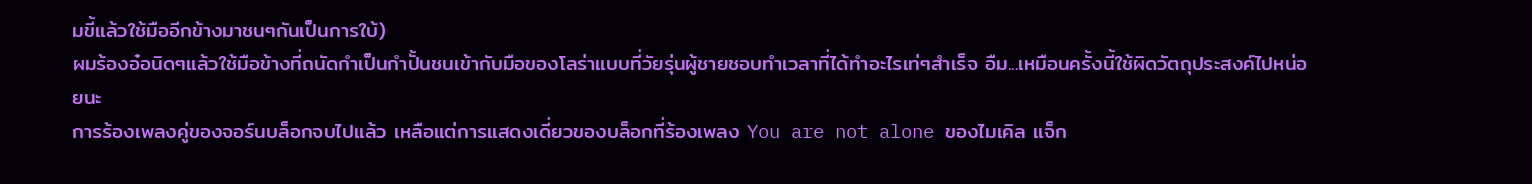มขี้แล้วใช้มืออีกข้างมาชนๆกันเป็นการใบ้)
ผมร้องอ๋อนิดๆแล้วใช้มือข้างที่ถนัดกำเป็นกำปั้นชนเข้ากับมือของโลร่าแบบที่วัยรุ่นผู้ชายชอบทำเวลาที่ได้ทำอะไรเท่ๆสำเร็จ อืม...เหมือนครั้งนี้ใช้ผิดวัตถุประสงค์ไปหน่อยนะ
การร้องเพลงคู่ของจอร์นบล็อกจบไปแล้ว เหลือแต่การแสดงเดี่ยวของบล็อกที่ร้องเพลง You are not alone ของไมเคิล แจ็ก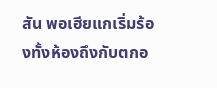สัน พอเฮียแกเริ่มร้องทั้งห้องถึงกับตกอ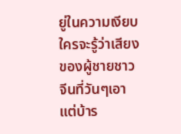ยู่ในความเงียบใครจะรู้ว่าเสียงของผู้ชายชาวจีนที่วันๆเอาแต่บ้าร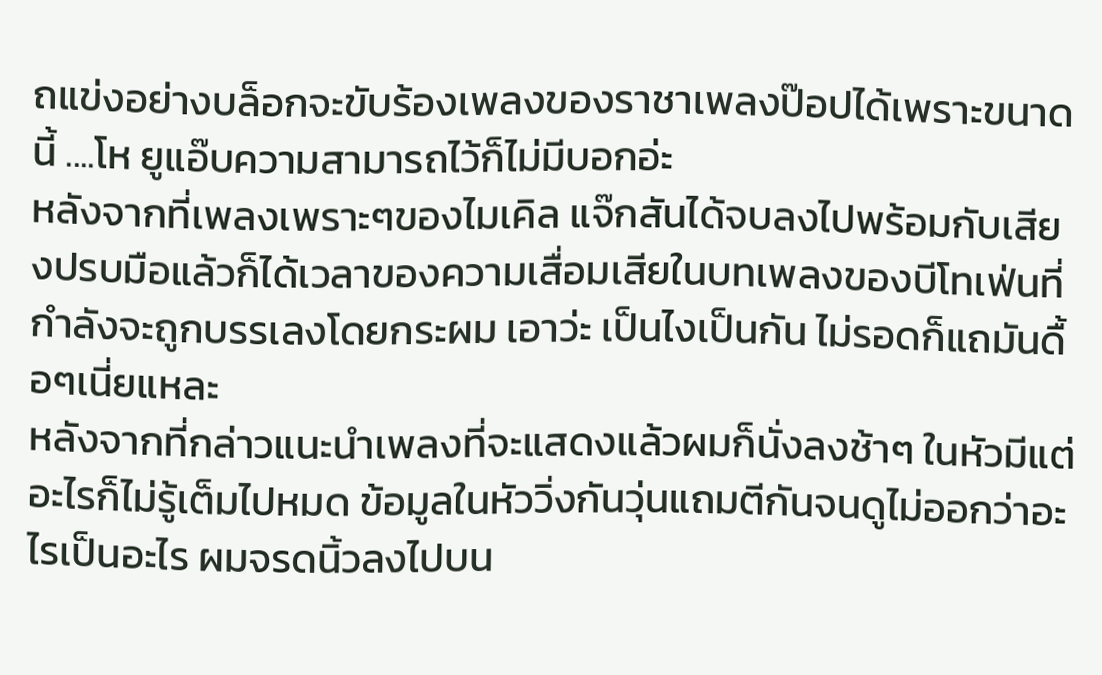ถแข่งอย่างบล็อกจะขับร้องเพลงของราชาเพลงป๊อปได้เพราะขนาดนี้ ....โห ยูแอ๊บความสามารถไว้ก็ไม่มีบอกอ่ะ
หลังจากที่เพลงเพราะๆของไมเคิล แจ๊กสันได้จบลงไปพร้อมกับเสียงปรบมือแล้วก็ได้เวลาของความเสื่อมเสียในบทเพลงของบีโทเฟ่นที่กำลังจะถูกบรรเลงโดยกระผม เอาว่ะ เป็นไงเป็นกัน ไม่รอดก็แถมันดื้อๆเนี่ยแหละ
หลังจากที่กล่าวแนะนำเพลงที่จะแสดงแล้วผมก็นั่งลงช้าๆ ในหัวมีแต่อะไรก็ไม่รู้เต็มไปหมด ข้อมูลในหัววิ่งกันวุ่นแถมตีกันจนดูไม่ออกว่าอะไรเป็นอะไร ผมจรดนิ้วลงไปบน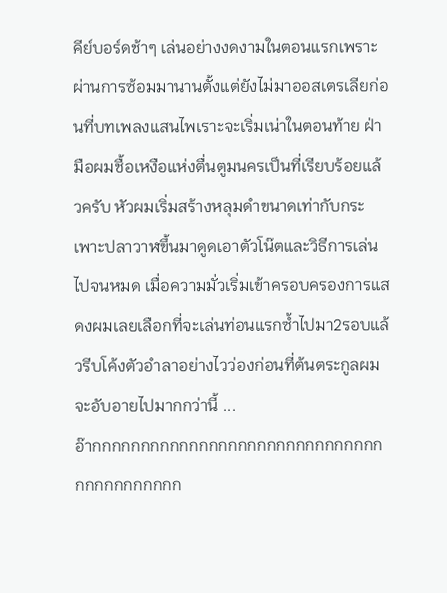คีย์บอร์ดช้าๆ เล่นอย่างงดงามในตอนแรกเพราะผ่านการซ้อมมานานตั้งแต่ยังไม่มาออสเตรเลียก่อนที่บทเพลงแสนไพเราะจะเริ่มเน่าในตอนท้าย ฝ่ามือผมชื้อเหงือแห่งตื่นตูมนครเป็นที่เรียบร้อยแล้วครับ หัวผมเริ่มสร้างหลุมดำขนาดเท่ากับกระเพาะปลาวาฬขึ้นมาดูดเอาตัวโน๊ตและวิธีการเล่นไปจนหมด เมื่อความมั่วเริ่มเข้าครอบครองการแสดงผมเลยเลือกที่จะเล่นท่อนแรกซ้ำไปมา2รอบแล้วรีบโค้งตัวอำลาอย่างไวว่องก่อนที่ต้นตระกูลผมจะอับอายไปมากกว่านี้ ...
อ๊ากกกกกกกกกกกกกกกกกกกกกกกกกกกกกกกกกกกกกกกกก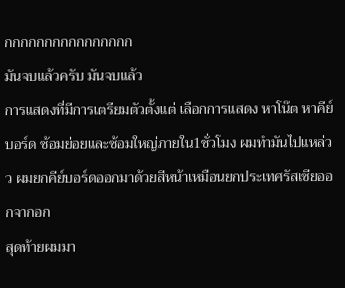กกกกกกกกกกกกกกกก
มันจบแล้วครับ มันจบแล้ว
การแสดงที่มีการเตรียมตัวตั้งแต่ เลือกการแสดง หาโน๊ต หาคีย์บอร์ด ซ้อมย่อยและซ้อมใหญ่ภายใน1ชั่วโมง ผมทำมันไปแหล่วว ผมยกคีย์บอร์ดออกมาด้วยสีหน้าเหมือนยกประเทศรัสเซียออกจากอก
สุดท้ายผมมา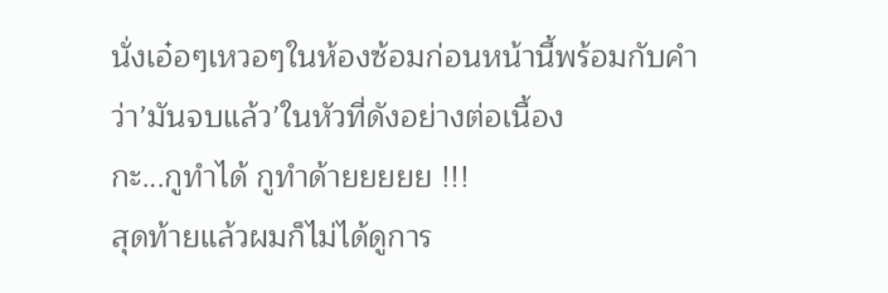นั่งเอ๋อๆเหวอๆในห้องซ้อมก่อนหน้านี้พร้อมกับคำว่า’มันจบแล้ว’ในหัวที่ดังอย่างต่อเนื้อง
กะ...กูทำได้ กูทำด้ายยยยย !!!
สุดท้ายแล้วผมก็ไม่ได้ดูการ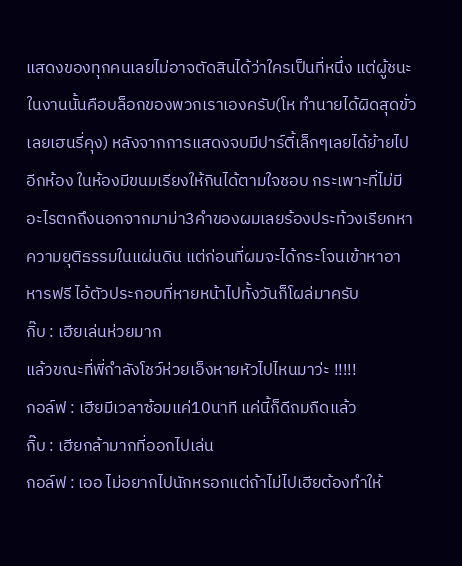แสดงของทุกคนเลยไม่อาจตัดสินได้ว่าใครเป็นที่หนึ่ง แต่ผู้ชนะในงานนั้นคือบล็อกของพวกเราเองครับ(โห ทำนายได้ผิดสุดขั่วเลยเฮนรี่คุง) หลังจากการแสดงจบมีปาร์ตี้เล็กๆเลยได้ย้ายไปอีกห้อง ในห้องมีขนมเรียงให้กินได้ตามใจชอบ กระเพาะที่ไม่มีอะไรตกถึงนอกจากมาม่า3คำของผมเลยร้องประท้วงเรียกหาความยุติธรรมในแผ่นดิน แต่ก่อนที่ผมจะได้กระโจนเข้าหาอาหารฟรี ไอ้ตัวประกอบที่หายหน้าไปทั้งวันก็โผล่มาครับ
กิ๊บ : เฮียเล่นห่วยมาก
แล้วขณะที่พี่กำลังโชว์ห่วยเอ็งหายหัวไปไหนมาว่ะ !!!!!
กอล์ฟ : เฮียมีเวลาซ้อมแค่10นาที แค่นี้ก็ดีถมถืดแล้ว
กิ๊บ : เฮียกล้ามากที่ออกไปเล่น
กอล์ฟ : เออ ไม่อยากไปนักหรอกแต่ถ้าไม่ไปเฮียต้องทำให้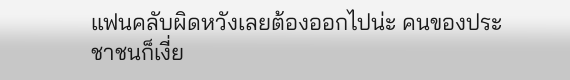แฟนคลับผิดหวังเลยต้องออกไปน่ะ คนของประชาชนก็เงี่ย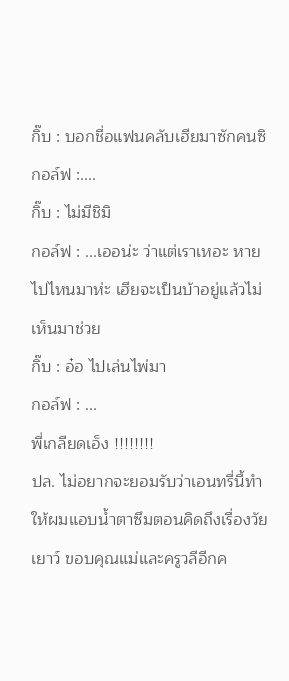กิ๊บ : บอกชื่อแฟนคลับเฮียมาซักคนซิ
กอล์ฟ :....
กิ๊บ : ไม่มีชิมิ
กอล์ฟ : ...เออน่ะ ว่าแต่เราเหอะ หายไปไหนมาห่ะ เฮียจะเป็นบ้าอยู่แล้วไม่เห็นมาช่วย
กิ๊บ : อ๋อ ไปเล่นไพ่มา
กอล์ฟ : ...
พี่เกลียดเอ็ง !!!!!!!!
ปล. ไม่อยากจะยอมรับว่าเอนทรี่นี้ทำให้ผมแอบน้ำตาซึมตอนคิดถึงเรื่องวัยเยาว์ ขอบคุณแม่และครูวลีอีกค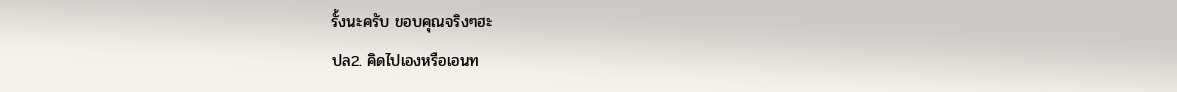รั้งนะครับ ขอบคุณจริงๆฮะ
ปล2. คิดไปเองหรือเอนท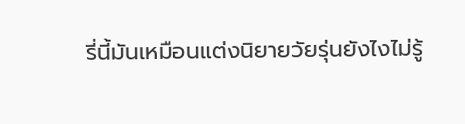รี่นี้มันเหมือนแต่งนิยายวัยรุ่นยังไงไม่รู้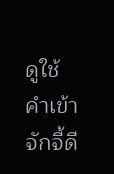ดูใช้คำเข้า จักจี้ดี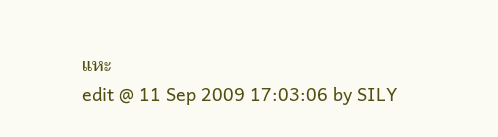แหะ
edit @ 11 Sep 2009 17:03:06 by SILY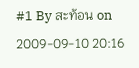#1 By สะท้อน on 2009-09-10 20:16